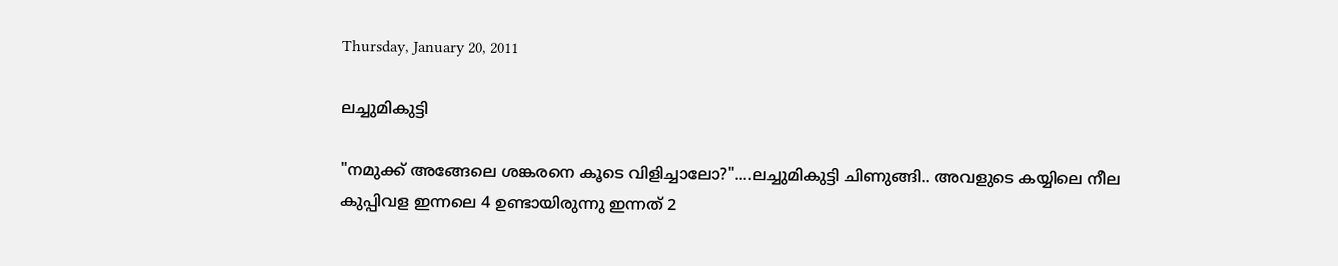Thursday, January 20, 2011

ലച്ചുമികുട്ടി

"നമുക്ക് അങ്ങേലെ ശങ്കരനെ കൂടെ വിളിച്ചാലോ?"....ലച്ചുമികുട്ടി ചിണുങ്ങി.. അവളുടെ കയ്യിലെ നീല കുപ്പിവള ഇന്നലെ 4 ഉണ്ടായിരുന്നു ഇന്നത് 2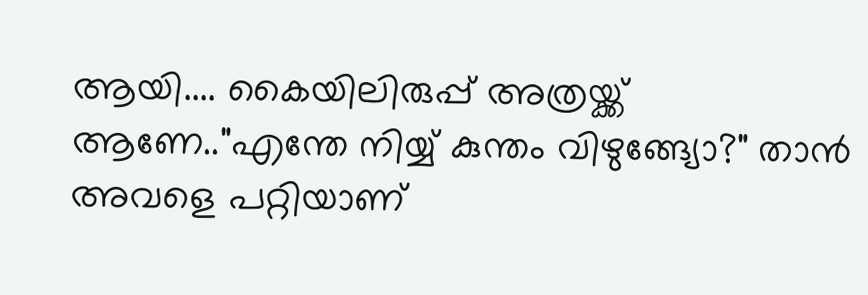ആയി.... കൈയിലിരുപ്പ് അത്രയ്ക്ക് ആണേ.."എന്തേ നിയ്യ്‌ കുന്തം വിഴുങ്ങ്യോ?" താന്‍ അവളെ പറ്റിയാണ്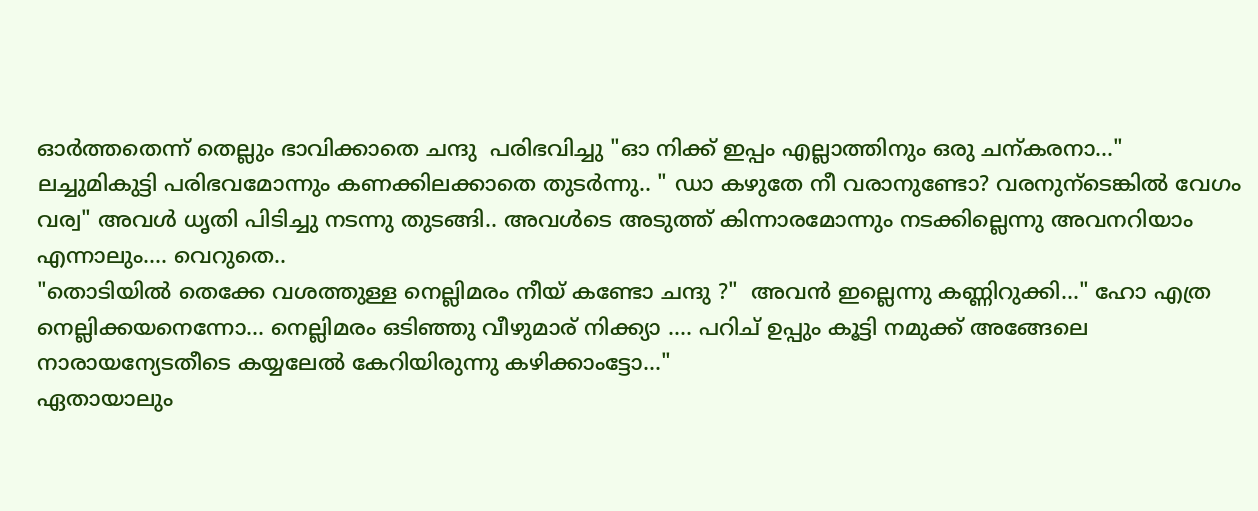ഓര്‍ത്തതെന്ന് തെല്ലും ഭാവിക്കാതെ ചന്ദു  പരിഭവിച്ചു "ഓ നിക്ക് ഇപ്പം എല്ലാത്തിനും ഒരു ചന്കരനാ..."
ലച്ചുമികുട്ടി പരിഭവമോന്നും കണക്കിലക്കാതെ തുടര്‍ന്നു.. " ഡാ കഴുതേ നീ വരാനുണ്ടോ? വരനുന്ടെങ്കില്‍ വേഗം വര്വ" അവള്‍ ധൃതി പിടിച്ചു നടന്നു തുടങ്ങി.. അവള്‍ടെ അടുത്ത് കിന്നാരമോന്നും നടക്കില്ലെന്നു അവനറിയാം എന്നാലും.... വെറുതെ..
"തൊടിയില്‍ തെക്കേ വശത്തുള്ള നെല്ലിമരം നീയ് കണ്ടോ ചന്ദു ?"  അവന്‍ ഇല്ലെന്നു കണ്ണിറുക്കി..." ഹോ എത്ര നെല്ലിക്കയനെന്നോ... നെല്ലിമരം ഒടിഞ്ഞു വീഴുമാര് നിക്ക്യാ .... പറിച് ഉപ്പും കൂട്ടി നമുക്ക് അങ്ങേലെ നാരായന്യേടതീടെ കയ്യലേല്‍ കേറിയിരുന്നു കഴിക്കാംട്ടോ..."
ഏതായാലും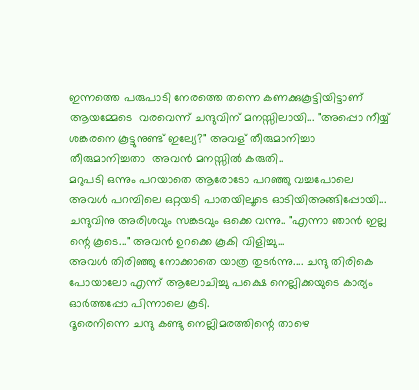ഇന്നത്തെ പരുപാടി നേരത്തെ തന്നെ കണക്കുകൂട്ടിയിട്ടാണ്  ആയമ്മേടെ  വരവെന്ന് ചന്ദുവിന് മനസ്സിലായി... "അപ്പൊ നീയ്യ്‌ ശങ്കരനെ കൂട്ടുനുണ്ട് ഇല്യേ?" അവള് തീരുമാനിച്ചാ തീരുമാനിച്ചതാ  അവന്‍ മനസ്സില്‍ കരുതി..
മറുപടി ഒന്നും പറയാതെ ആരോടോ പറഞ്ഞു വച്ചപോലെ അവള്‍ പറമ്പിലെ ഒറ്റയടി പാതയിലൂടെ ഓടിയിഅങ്ങിപ്പോയി... ചന്ദുവിനു അരിശവും സങ്കടവും ഒക്കെ വന്നു.. "എന്നാ ഞാന്‍ ഇല്ല ന്റെ കൂടെ..." അവന്‍ ഉറക്കെ കൂകി വിളിച്ചു...
അവള്‍ തിരിഞ്ഞു നോക്കാതെ യാത്ര തുടര്‍ന്നു.... ചന്ദു തിരികെ പോയാലോ എന്ന് ആലോചിച്ചു പക്ഷെ നെല്ലിക്കയുടെ കാര്യം ഓര്‍ത്തപ്പോ പിന്നാലെ കൂടി.
ദൂരെനിന്നെ ചന്ദു കണ്ടു നെല്ലിമരത്തിന്റെ താഴെ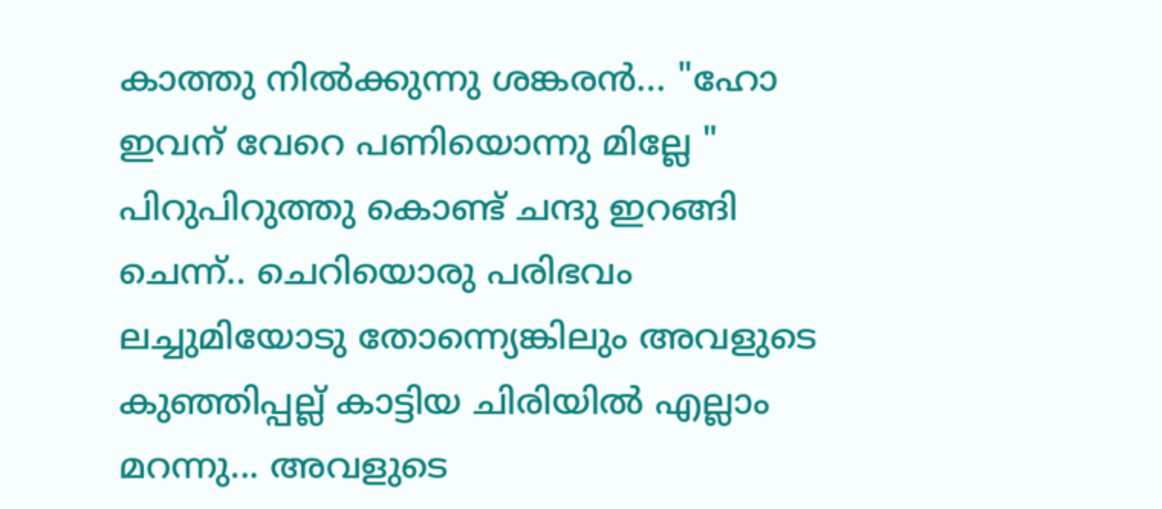കാത്തു നില്‍ക്കുന്നു ശങ്കരന്‍... "ഹോ ഇവന് വേറെ പണിയൊന്നു മില്ലേ " പിറുപിറുത്തു കൊണ്ട് ചന്ദു ഇറങ്ങി ചെന്ന്.. ചെറിയൊരു പരിഭവം ലച്ചുമിയോടു തോന്ന്യെങ്കിലും അവളുടെ കുഞ്ഞിപ്പല്ല് കാട്ടിയ ചിരിയില്‍ എല്ലാം മറന്നു... അവളുടെ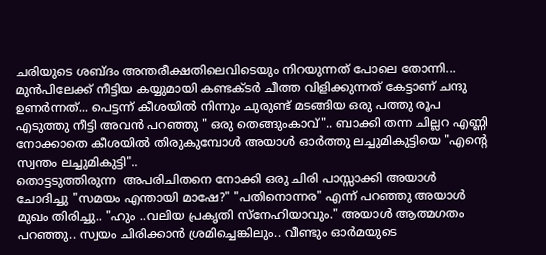ചരിയുടെ ശബ്ദം അന്തരീക്ഷതിലെവിടെയും നിറയുന്നത് പോലെ തോന്നി...
മുന്‍പിലേക്ക് നീട്ടിയ കയ്യുമായി കണ്ടക്ടര്‍ ചീത്ത വിളിക്കുന്നത് കേട്ടാണ് ചന്ദു ഉണര്‍ന്നത്... പെട്ടന്ന് കീശയില്‍ നിന്നും ചുരുണ്ട് മടങ്ങിയ ഒരു പത്തു രൂപ എടുത്തു നീട്ടി അവന്‍ പറഞ്ഞു " ഒരു തെങ്ങുംകാവ്".. ബാക്കി തന്ന ചില്ലറ എണ്ണി നോക്കാതെ കീശയില്‍ തിരുകുമ്പോള്‍ അയാള്‍ ഓര്‍ത്തു ലച്ചുമികുട്ടിയെ "എന്‍റെ സ്വന്തം ലച്ചുമികുട്ടി"..
തൊട്ടടുത്തിരുന്ന  അപരിചിതനെ നോക്കി ഒരു ചിരി പാസ്സാക്കി അയാള്‍ ചോദിച്ചു "സമയം എന്തായി മാഷേ?" "പതിനൊന്നര" എന്ന് പറഞ്ഞു അയാള്‍ മുഖം തിരിച്ചു.. "ഹും ..വലിയ പ്രകൃതി സ്നേഹിയാവും." അയാള്‍ ആത്മഗതം പറഞ്ഞു.. സ്വയം ചിരിക്കാന്‍ ശ്രമിച്ചെങ്കിലും.. വീണ്ടും ഓര്‍മയുടെ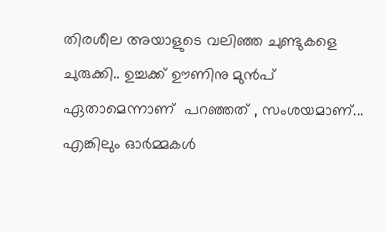തിരശീല അയാളുടെ വലിഞ്ഞ ചുണ്ടുകളെ ചുരുക്കി.. ഉച്ചക്ക് ഊണിനു മുന്‍പ് ഏതാമെന്നാണ്  പറഞ്ഞത് , സംശയമാണ്... എങ്കിലും ഓര്‍മ്മകള്‍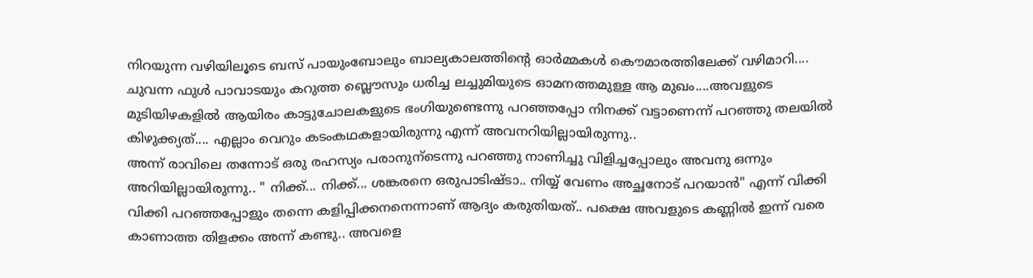നിറയുന്ന വഴിയിലൂടെ ബസ് പായുംബോലും ബാല്യകാലത്തിന്റെ ഓര്‍മ്മകള്‍ കൌമാരത്തിലേക്ക് വഴിമാറി....
ചുവന്ന ഫുള്‍ പാവാടയും കറുത്ത ബ്ലൌസും ധരിച്ച ലച്ചുമിയുടെ ഓമനത്തമുള്ള ആ മുഖം....അവളുടെ മുടിയിഴകളില്‍ ആയിരം കാട്ടുചോലകളുടെ ഭംഗിയുണ്ടെന്നു പറഞ്ഞപ്പോ നിനക്ക് വട്ടാണെന്ന് പറഞ്ഞു തലയില്‍ കിഴുക്ക്യത്.... എല്ലാം വെറും കടംകഥകളായിരുന്നു എന്ന് അവനറിയില്ലായിരുന്നു..
അന്ന് രാവിലെ തന്നോട് ഒരു രഹസ്യം പരാനുന്ടെന്നു പറഞ്ഞു നാണിച്ചു വിളിച്ചപ്പോലും അവനു ഒന്നും അറിയില്ലായിരുന്നു.. " നിക്ക്... നിക്ക്... ശങ്കരനെ ഒരുപാടിഷ്ടാ.. നിയ്യ്‌ വേണം അച്ഛനോട് പറയാന്‍" എന്ന് വിക്കി വിക്കി പറഞ്ഞപ്പോളും തന്നെ കളിപ്പിക്കനനെന്നാണ് ആദ്യം കരുതിയത്.. പക്ഷെ അവളുടെ കണ്ണില്‍ ഇന്ന് വരെ കാണാത്ത തിളക്കം അന്ന് കണ്ടു.. അവളെ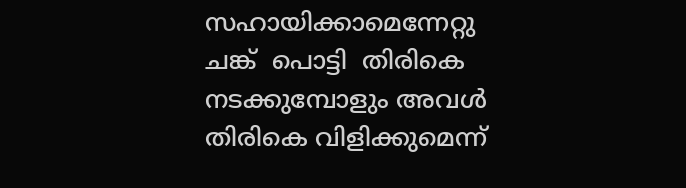സഹായിക്കാമെന്നേറ്റു ചങ്ക്  പൊട്ടി  തിരികെ നടക്കുമ്പോളും അവള്‍ തിരികെ വിളിക്കുമെന്ന്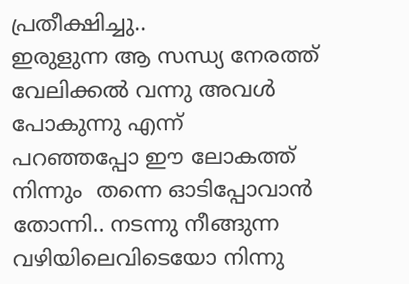പ്രതീക്ഷിച്ചു..
ഇരുളുന്ന ആ സന്ധ്യ നേരത്ത് വേലിക്കല്‍ വന്നു അവള്‍ പോകുന്നു എന്ന്  പറഞ്ഞപ്പോ ഈ ലോകത്ത് നിന്നും  തന്നെ ഓടിപ്പോവാന്‍ തോന്നി.. നടന്നു നീങ്ങുന്ന  വഴിയിലെവിടെയോ നിന്നു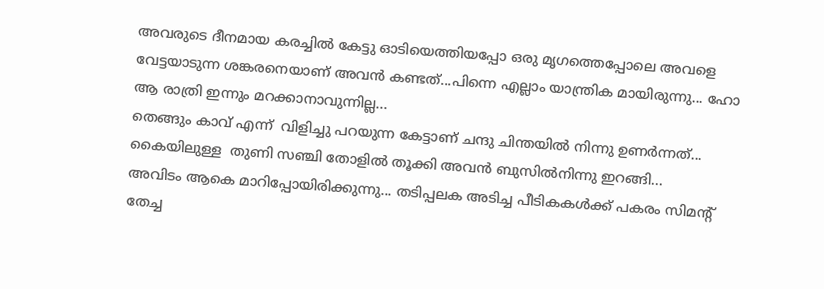അവരുടെ ദീനമായ കരച്ചില്‍ കേട്ടു ഓടിയെത്തിയപ്പോ ഒരു മൃഗത്തെപ്പോലെ അവളെ വേട്ടയാടുന്ന ശങ്കരനെയാണ് അവന്‍ കണ്ടത്...പിന്നെ എല്ലാം യാന്ത്രിക മായിരുന്നു... ഹോ ആ രാത്രി ഇന്നും മറക്കാനാവുന്നില്ല...
തെങ്ങും കാവ് എന്ന്  വിളിച്ചു പറയുന്ന കേട്ടാണ് ചന്ദു ചിന്തയില്‍ നിന്നു ഉണര്‍ന്നത്... കൈയിലുള്ള  തുണി സഞ്ചി തോളില്‍ തൂക്കി അവന്‍ ബുസില്‍നിന്നു ഇറങ്ങി...
അവിടം ആകെ മാറിപ്പോയിരിക്കുന്നു... തടിപ്പലക അടിച്ച പീടികകള്‍ക്ക് പകരം സിമന്റ്‌ തേച്ച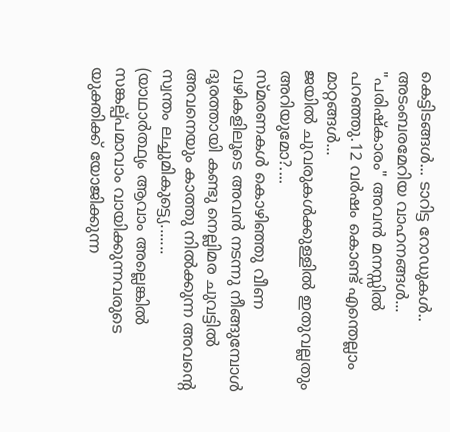കെട്ടിടങ്ങള്‍... ടാറിട്ട റോഡുകള്‍.. അടംബരമേറിയ വാഹനങ്ങള്‍... "പരിഷ്കാരം" അവന്‍ മനസ്സില്‍ പറഞ്ഞു.12 വര്‍ഷം കൊണ്ട് എന്തെല്ലാം മാറ്റങ്ങള്‍...
ജയില്‍ ചുവരുകള്‍ക്കുള്ളില്‍ ഇതുവല്ലതും  അറിയുമോ?....
സ്മരണകള്‍ കൊഴിഞ്ഞു വീണ വഴികളിലൂടെ അവന്‍ നടന്നു നീങ്ങുമ്പോള്‍ ദൂരത്തായി കണ്ടു നെല്ലിമര ചുവട്ടില്‍ അവനെയും കാത്തു നില്‍ക്കുന്ന അവന്റെ സ്വന്തം ലച്ചുമികുട്ട്യെ.......
(യാഥാര്‍ത്ഥ്യം ആവാം അല്ലെങ്കില്‍ സങ്കല്പ്പമാവാം വായിക്കുന്നവരുടെ യുക്തിക്ക് യോജിക്കുന്ന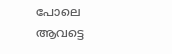പോലെ ആവട്ടെ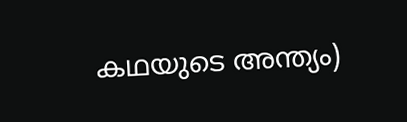കഥയുടെ അന്ത്യം)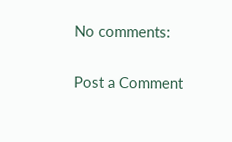No comments:

Post a Comment